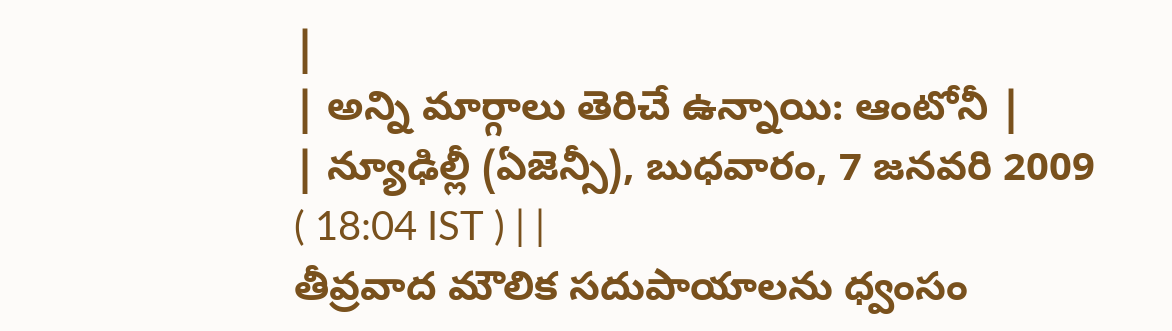|
| అన్ని మార్గాలు తెరిచే ఉన్నాయి: ఆంటోనీ |
| న్యూఢిల్లీ (ఏజెన్సీ), బుధవారం, 7 జనవరి 2009 ( 18:04 IST ) | |
తీవ్రవాద మౌలిక సదుపాయాలను ధ్వంసం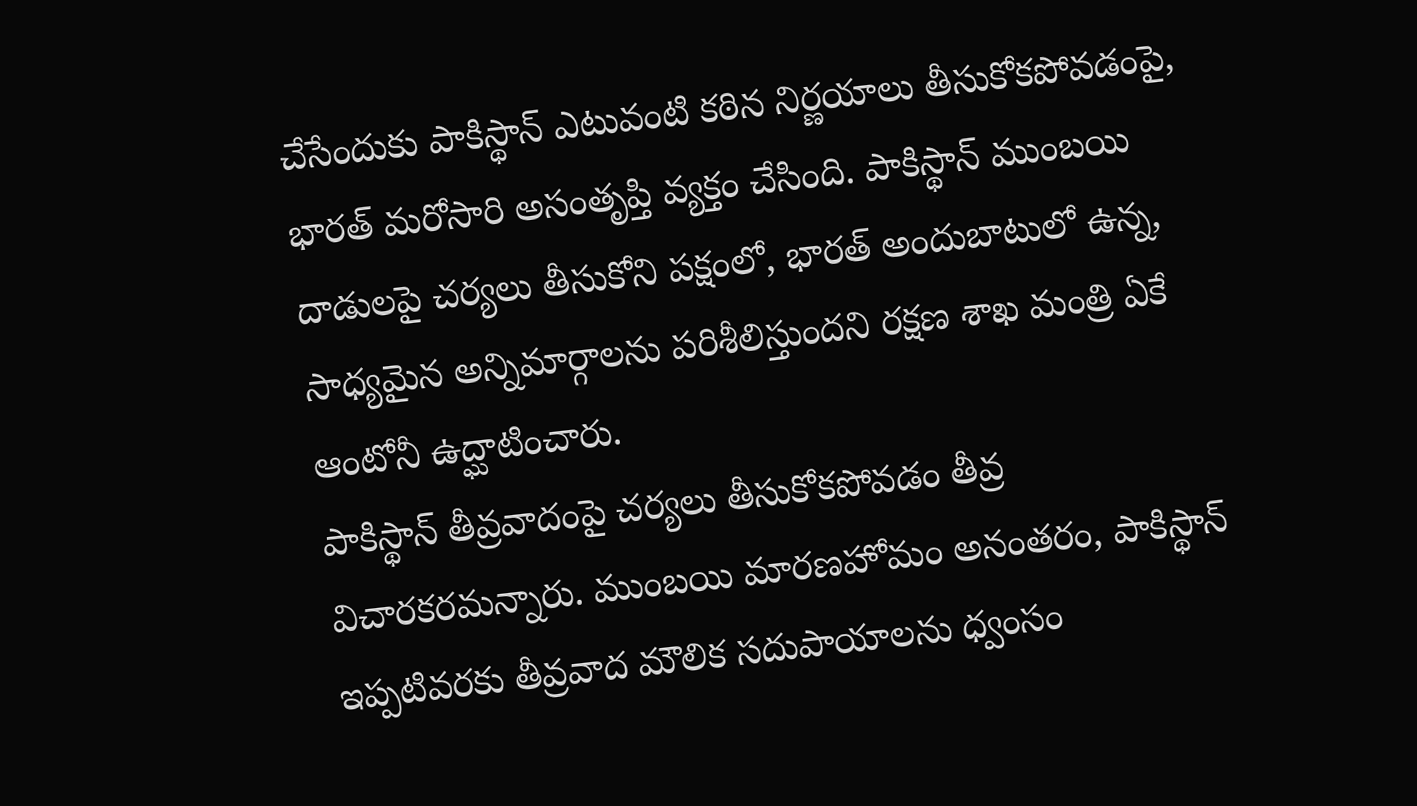చేసేందుకు పాకిస్థాన్ ఎటువంటి కఠిన నిర్ణయాలు తీసుకోకపోవడంపై, భారత్ మరోసారి అసంతృప్తి వ్యక్తం చేసింది. పాకిస్థాన్ ముంబయి దాడులపై చర్యలు తీసుకోని పక్షంలో, భారత్ అందుబాటులో ఉన్న, సాధ్యమైన అన్నిమార్గాలను పరిశీలిస్తుందని రక్షణ శాఖ మంత్రి ఏకే ఆంటోనీ ఉద్ఘాటించారు.
పాకిస్థాన్ తీవ్రవాదంపై చర్యలు తీసుకోకపోవడం తీవ్ర విచారకరమన్నారు. ముంబయి మారణహోమం అనంతరం, పాకిస్థాన్ ఇప్పటివరకు తీవ్రవాద మౌలిక సదుపాయాలను ధ్వంసం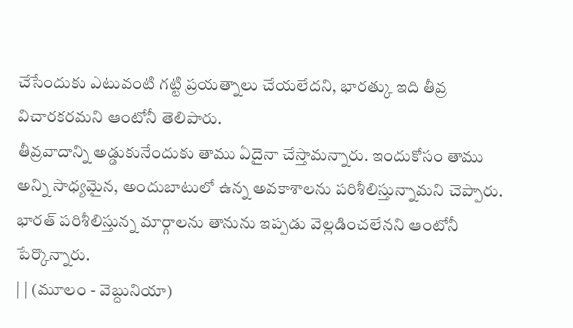చేసేందుకు ఎటువంటి గట్టి ప్రయత్నాలు చేయలేదని, భారత్కు ఇది తీవ్ర విచారకరమని ఆంటోనీ తెలిపారు.
తీవ్రవాదాన్ని అడ్డుకునేందుకు తాము ఏదైనా చేస్తామన్నారు. ఇందుకోసం తాము అన్ని సాధ్యమైన, అందుబాటులో ఉన్న అవకాశాలను పరిశీలిస్తున్నామని చెప్పారు. భారత్ పరిశీలిస్తున్న మార్గాలను తానును ఇప్పడు వెల్లడించలేనని ఆంటోనీ పేర్కొన్నారు.
| | (మూలం - వెబ్దునియా)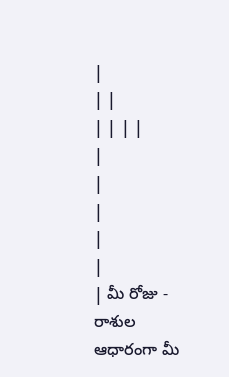|
| |
| | | |
|
|
|
|
|
| మీ రోజు - రాశుల ఆధారంగా మీ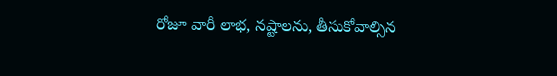రోజూ వారీ లాభ, నష్టాలను, తీసుకోవాల్సిన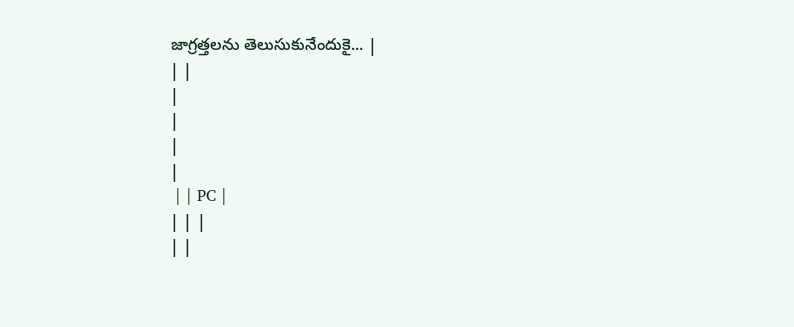జాగ్రత్తలను తెలుసుకునేందుకై... |
| |
|
|
|
|
 | | PC |
| | |
| |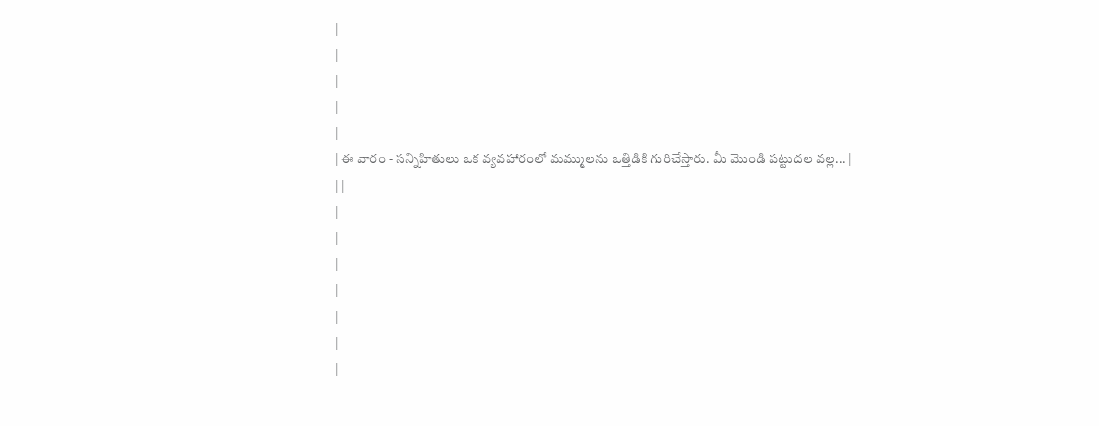|
|
|
|
|
| ఈ వారం - సన్నిహితులు ఒక వ్యవహారంలో మమ్ములను ఒత్తిడికి గురిచేస్తారు. మీ మొండి పట్టుదల వల్ల... |
| |
|
|
|
|
|
|
|